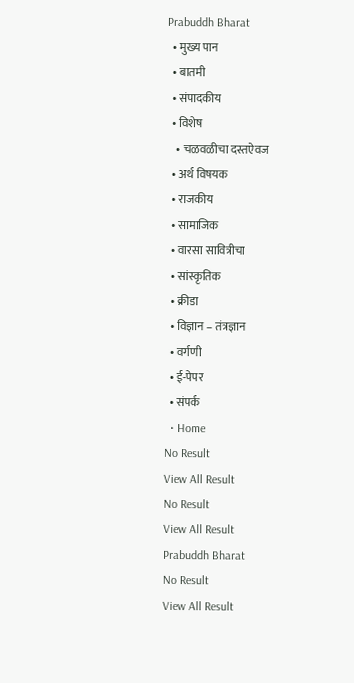Prabuddh Bharat
  • मुख्य पान
  • बातमी
  • संपादकीय
  • विशेष
    • चळवळीचा दस्तऐवज
  • अर्थ विषयक
  • राजकीय
  • सामाजिक
  • वारसा सावित्रीचा
  • सांस्कृतिक
  • क्रीडा
  • विज्ञान – तंत्रज्ञान
  • वर्गणी
  • ई-पेपर
  • संपर्क
  • Home
No Result
View All Result
No Result
View All Result
Prabuddh Bharat
No Result
View All Result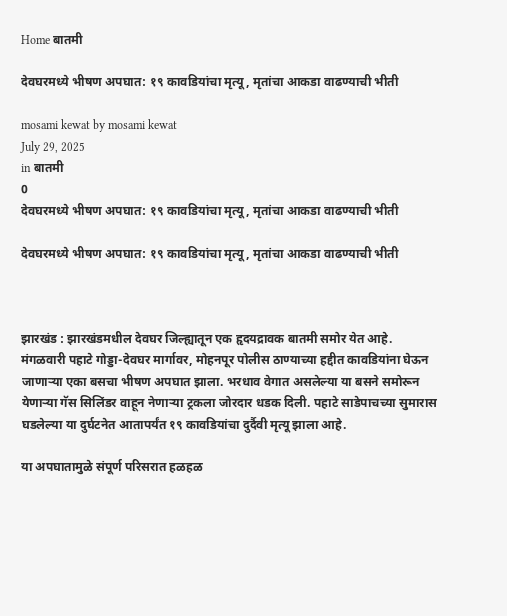Home बातमी

देवघरमध्ये भीषण अपघात: १९ कावडियांचा मृत्यू, मृतांचा आकडा वाढण्याची भीती

mosami kewat by mosami kewat
July 29, 2025
in बातमी
0
देवघरमध्ये भीषण अपघात: १९ कावडियांचा मृत्यू, मृतांचा आकडा वाढण्याची भीती

देवघरमध्ये भीषण अपघात: १९ कावडियांचा मृत्यू, मृतांचा आकडा वाढण्याची भीती



झारखंड : झारखंडमधील देवघर जिल्ह्यातून एक हृदयद्रावक बातमी समोर येत आहे. मंगळवारी पहाटे गोड्डा-देवघर मार्गावर, मोहनपूर पोलीस ठाण्याच्या हद्दीत कावडियांना घेऊन जाणाऱ्या एका बसचा भीषण अपघात झाला. भरधाव वेगात असलेल्या या बसने समोरून येणाऱ्या गॅस सिलिंडर वाहून नेणाऱ्या ट्रकला जोरदार धडक दिली. पहाटे साडेपाचच्या सुमारास घडलेल्या या दुर्घटनेत आतापर्यंत १९ कावडियांचा दुर्दैवी मृत्यू झाला आहे.

या अपघातामुळे संपूर्ण परिसरात हळहळ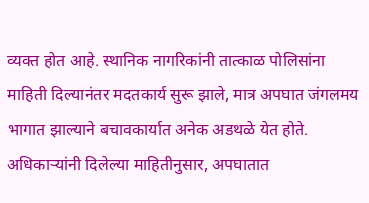व्यक्त होत आहे. स्थानिक नागरिकांनी तात्काळ पोलिसांना माहिती दिल्यानंतर मदतकार्य सुरू झाले, मात्र अपघात जंगलमय भागात झाल्याने बचावकार्यात अनेक अडथळे येत होते.
अधिकाऱ्यांनी दिलेल्या माहितीनुसार, अपघातात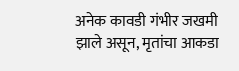अनेक कावडी गंभीर जखमी झाले असून, मृतांचा आकडा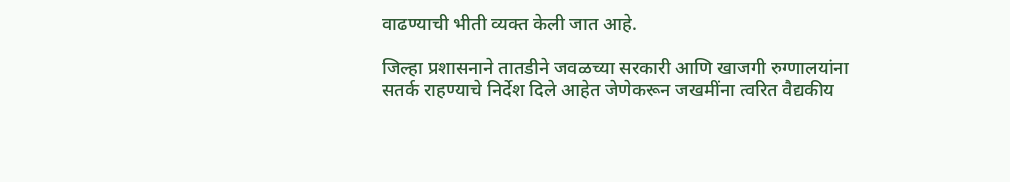वाढण्याची भीती व्यक्त केली जात आहे.

जिल्हा प्रशासनाने तातडीने जवळच्या सरकारी आणि खाजगी रुग्णालयांना सतर्क राहण्याचे निर्देश दिले आहेत जेणेकरून जखमींना त्वरित वैद्यकीय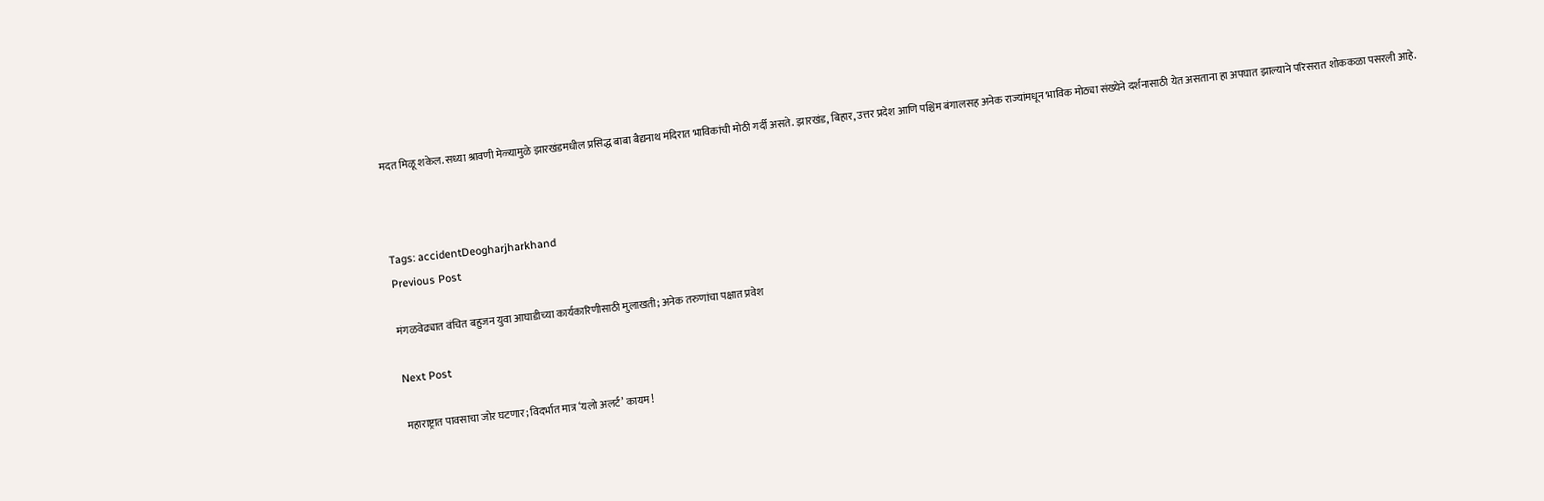मदत मिळू शकेल. सध्या श्रावणी मेळ्यामुळे झारखंडमधील प्रसिद्ध बाबा बैद्यनाथ मंदिरात भाविकांची मोठी गर्दी असते. झारखंड, बिहार, उत्तर प्रदेश आणि पश्चिम बंगालसह अनेक राज्यांमधून भाविक मोठ्या संख्येने दर्शनासाठी येत असताना हा अपघात झाल्याने परिसरात शोककळा पसरली आहे.



Tags: accidentDeogharjharkhand
Previous Post

मंगळवेढ्यात वंचित बहुजन युवा आघाडीच्या कार्यकारिणीसाठी मुलाखती; अनेक तरुणांचा पक्षात प्रवेश

Next Post

महाराष्ट्रात पावसाचा जोर घटणार; विदर्भात मात्र ‘यलो अलर्ट’ कायम!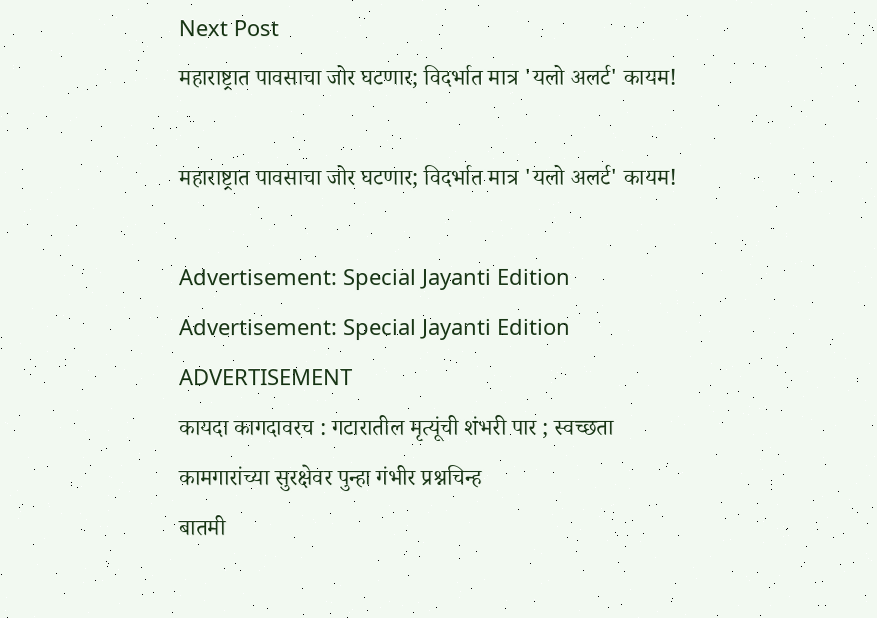Next Post
महाराष्ट्रात पावसाचा जोर घटणार; विदर्भात मात्र 'यलो अलर्ट' कायम!

महाराष्ट्रात पावसाचा जोर घटणार; विदर्भात मात्र 'यलो अलर्ट' कायम!

Advertisement: Special Jayanti Edition Advertisement: Special Jayanti Edition
ADVERTISEMENT
कायदा कागदावरच : गटारातील मृत्यूंची शंभरी पार ; स्वच्छता कामगारांच्या सुरक्षेवर पुन्हा गंभीर प्रश्नचिन्ह
बातमी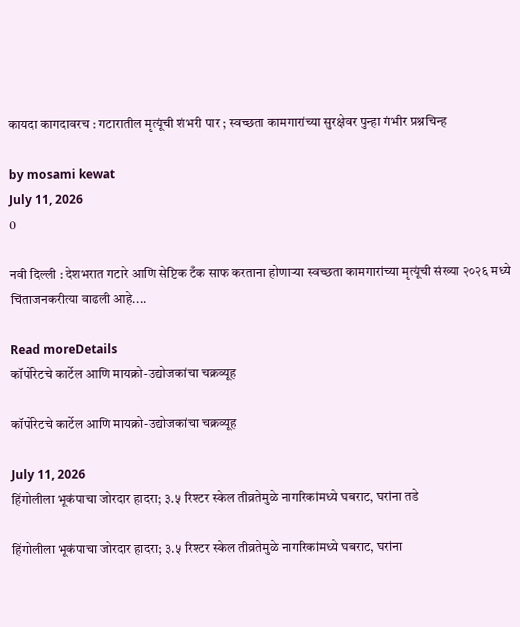कायदा कागदावरच : गटारातील मृत्यूंची शंभरी पार ; स्वच्छता कामगारांच्या सुरक्षेवर पुन्हा गंभीर प्रश्नचिन्ह

by mosami kewat
July 11, 2026
0

नवी दिल्ली : देशभरात गटारे आणि सेप्टिक टँक साफ करताना होणाऱ्या स्वच्छता कामगारांच्या मृत्यूंची संख्या २०२६ मध्ये चिंताजनकरीत्या वाढली आहे....

Read moreDetails
कॉर्पोरेटचे कार्टेल आणि मायक्रो-उद्योजकांचा चक्रव्यूह

कॉर्पोरेटचे कार्टेल आणि मायक्रो-उद्योजकांचा चक्रव्यूह

July 11, 2026
हिंगोलीला भूकंपाचा जोरदार हादरा; ३.५ रिश्टर स्केल तीव्रतेमुळे नागरिकांमध्ये घबराट, घरांना तडे

हिंगोलीला भूकंपाचा जोरदार हादरा; ३.५ रिश्टर स्केल तीव्रतेमुळे नागरिकांमध्ये घबराट, घरांना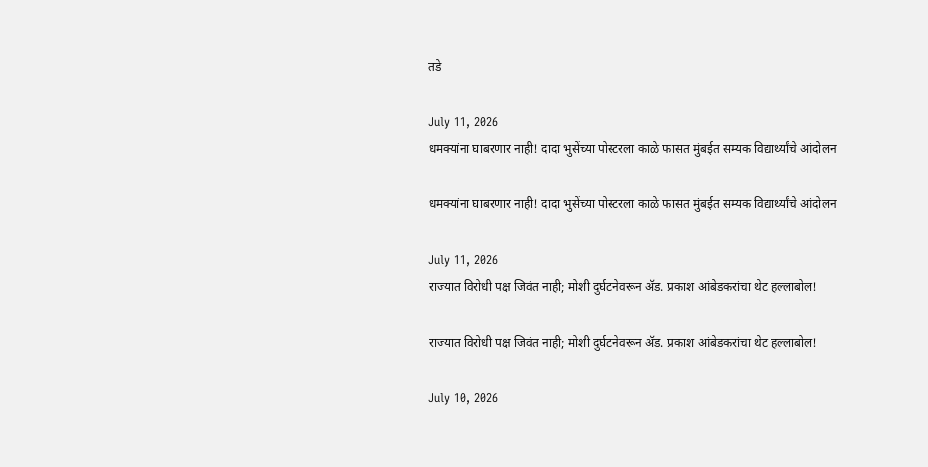तडे

July 11, 2026
धमक्यांना घाबरणार नाही! दादा भुसेंच्या पोस्टरला काळे फासत मुंबईत सम्यक विद्यार्थ्यांचे आंदोलन

धमक्यांना घाबरणार नाही! दादा भुसेंच्या पोस्टरला काळे फासत मुंबईत सम्यक विद्यार्थ्यांचे आंदोलन

July 11, 2026
राज्यात विरोधी पक्ष जिवंत नाही; मोशी दुर्घटनेवरून ॲड. प्रकाश आंबेडकरांचा थेट हल्लाबोल!

राज्यात विरोधी पक्ष जिवंत नाही; मोशी दुर्घटनेवरून ॲड. प्रकाश आंबेडकरांचा थेट हल्लाबोल!

July 10, 2026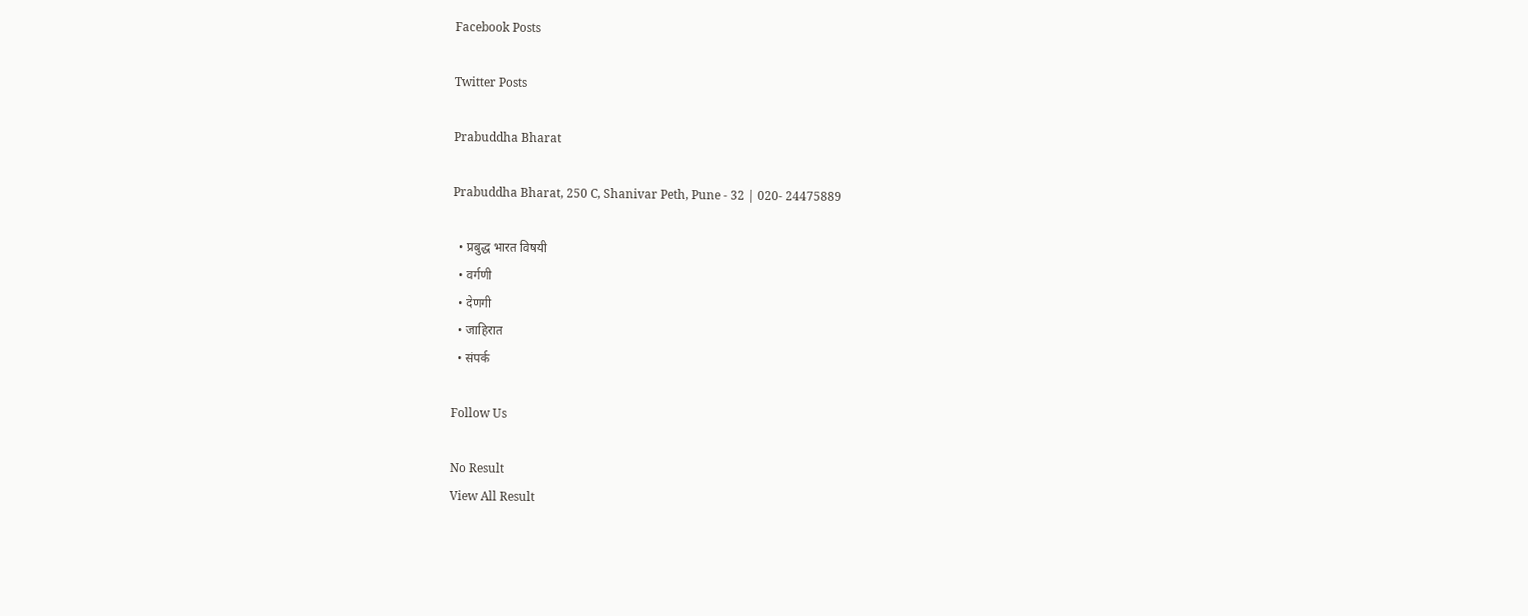Facebook Posts

Twitter Posts

Prabuddha Bharat

Prabuddha Bharat, 250 C, Shanivar Peth, Pune - 32 | 020- 24475889

  • प्रबुद्ध भारत विषयी
  • वर्गणी
  • देणगी
  • जाहिरात
  • संपर्क

Follow Us

No Result
View All Result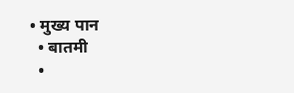• मुख्य पान
  • बातमी
  •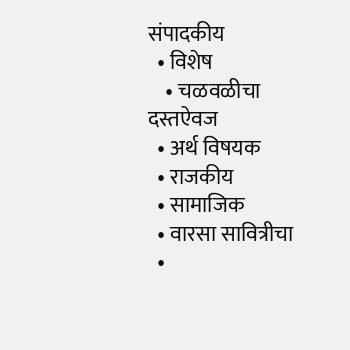संपादकीय
  • विशेष
    • चळवळीचा दस्तऐवज
  • अर्थ विषयक
  • राजकीय
  • सामाजिक
  • वारसा सावित्रीचा
  •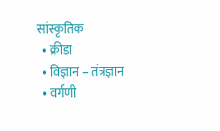सांस्कृतिक
  • क्रीडा
  • विज्ञान – तंत्रज्ञान
  • वर्गणी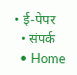• ई-पेपर
  • संपर्क
  • Home